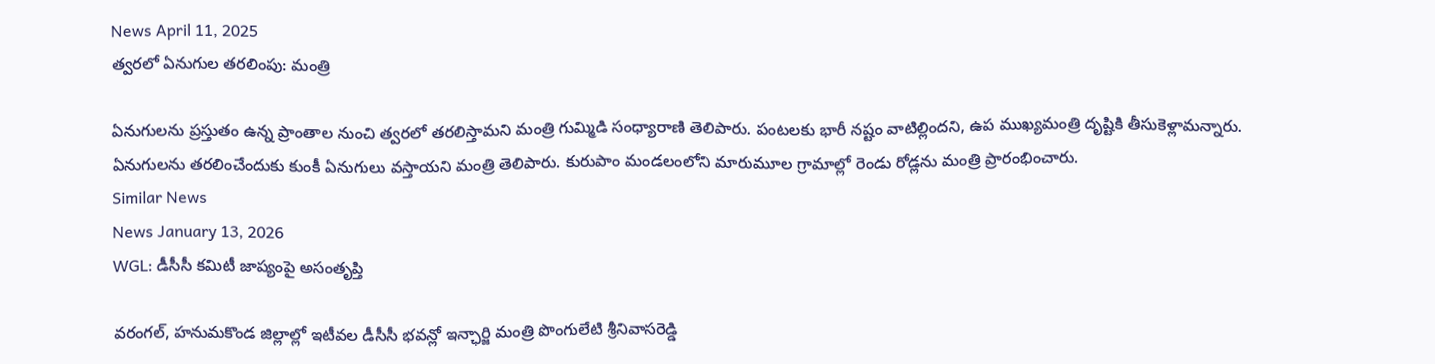News April 11, 2025
త్వరలో ఏనుగుల తరలింపు: మంత్రి

ఏనుగులను ప్రస్తుతం ఉన్న ప్రాంతాల నుంచి త్వరలో తరలిస్తామని మంత్రి గుమ్మిడి సంధ్యారాణి తెలిపారు. పంటలకు భారీ నష్టం వాటిల్లిందని, ఉప ముఖ్యమంత్రి దృష్టికి తీసుకెళ్లామన్నారు. ఏనుగులను తరలించేందుకు కుంకీ ఏనుగులు వస్తాయని మంత్రి తెలిపారు. కురుపాం మండలంలోని మారుమూల గ్రామాల్లో రెండు రోడ్లను మంత్రి ప్రారంభించారు.
Similar News
News January 13, 2026
WGL: డీసీసీ కమిటీ జాప్యంపై అసంతృప్తి

వరంగల్, హనుమకొండ జిల్లాల్లో ఇటీవల డీసీసీ భవన్లో ఇన్ఛార్జి మంత్రి పొంగులేటి శ్రీనివాసరెడ్డి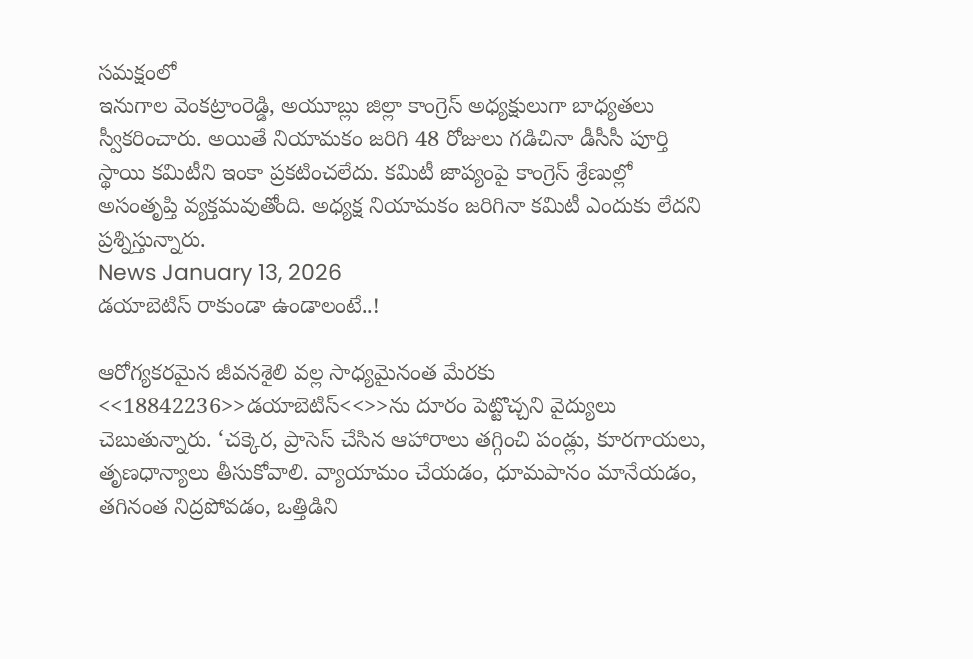సమక్షంలో
ఇనుగాల వెంకట్రాంరెడ్డి, అయూబ్లు జిల్లా కాంగ్రెస్ అధ్యక్షులుగా బాధ్యతలు స్వీకరించారు. అయితే నియామకం జరిగి 48 రోజులు గడిచినా డీసీసీ పూర్తి స్థాయి కమిటీని ఇంకా ప్రకటించలేదు. కమిటీ జాప్యంపై కాంగ్రెస్ శ్రేణుల్లో అసంతృప్తి వ్యక్తమవుతోంది. అధ్యక్ష నియామకం జరిగినా కమిటీ ఎందుకు లేదని ప్రశ్నిస్తున్నారు.
News January 13, 2026
డయాబెటిస్ రాకుండా ఉండాలంటే..!

ఆరోగ్యకరమైన జీవనశైలి వల్ల సాధ్యమైనంత మేరకు <<18842236>>డయాబెటిస్<<>>ను దూరం పెట్టొచ్చని వైద్యులు చెబుతున్నారు. ‘చక్కెర, ప్రాసెస్ చేసిన ఆహారాలు తగ్గించి పండ్లు, కూరగాయలు, తృణధాన్యాలు తీసుకోవాలి. వ్యాయామం చేయడం, ధూమపానం మానేయడం, తగినంత నిద్రపోవడం, ఒత్తిడిని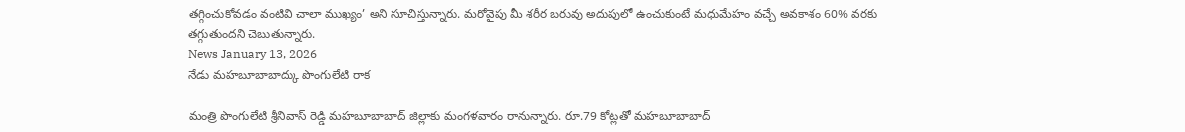తగ్గించుకోవడం వంటివి చాలా ముఖ్యం’ అని సూచిస్తున్నారు. మరోవైపు మీ శరీర బరువు అదుపులో ఉంచుకుంటే మధుమేహం వచ్చే అవకాశం 60% వరకు తగ్గుతుందని చెబుతున్నారు.
News January 13, 2026
నేడు మహబూబాబాద్కు పొంగులేటి రాక

మంత్రి పొంగులేటి శ్రీనివాస్ రెడ్డి మహబూబాబాద్ జిల్లాకు మంగళవారం రానున్నారు. రూ.79 కోట్లతో మహబూబాబాద్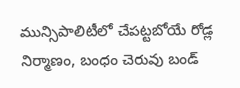మున్సిపాలిటీలో చేపట్టబోయే రోడ్ల నిర్మాణం, బంధం చెరువు బండ్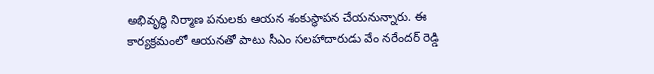అభివృద్ధి నిర్మాణ పనులకు ఆయన శంకుస్థాపన చేయనున్నారు. ఈ కార్యక్రమంలో ఆయనతో పాటు సీఎం సలహాదారుడు వేం నరేందర్ రెడ్డి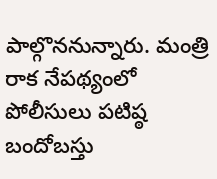పాల్గొననున్నారు. మంత్రి రాక నేపథ్యంలో పోలీసులు పటిష్ఠ బందోబస్తు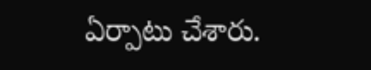ఏర్పాటు చేశారు.